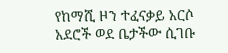የከማሺ ዞን ተፈናቃይ አርሶ አደሮች ወደ ቤታችው ሲገቡ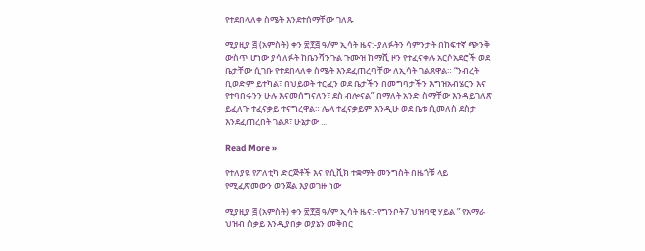የተደበላለቀ ስሜት እንደተሰማቸው ገለጹ

ሚያዚያ ፭ (አምስት) ቀን ፳፻፭ ዓ/ም ኢሳት ዜና:-ያለፉትን ሳምንታት በከፍተኛ ጭንቅ ውስጥ ሆነው ያሳለፉት ከቤንሻንጉል ጉሙዝ ከማሺ ዞን የተፈናቀሉ አርሶአደሮች ወደ ቤታቸው ሲገቡ የተደበላለቀ ስሜት እንደፈጠረባቸው ለኢሳት ገልጸዋል። “ንብረት ቢወድም ይተካል፣ በህይወት ተርፈን ወደ ቤታችን በመግባታችን እግዝአብሄርን እና የተባበሩንን ሁሉ እናመሰግናለን፣ ደስ ብሎናል” በማለት አንድ ስማቸው እንዳይገለጽ ይፈለጉ ተፈናቃይ ተናግረዋል። ሌላ ተፈናቃይም እንዲሁ ወደ ቤቱ ሲመለስ ደስታ እንደፈጠረበት ገልጾ፣ ሁኔታው ...

Read More »

የተለያዩ የፖለቲካ ድርጅቶች እና የሲቪክ ተቋማት መንግስት በዜጎቹ ላይ የሚፈጽመውን ወንጀል እያወገዙ ነው

ሚያዚያ ፭ (አምስት) ቀን ፳፻፭ ዓ/ም ኢሳት ዜና:-የግንቦት7 ህዝባዊ ሃይል ” የአማራ ህዝብ ስቃይ እንዲያበቃ ወያኔን መቅበር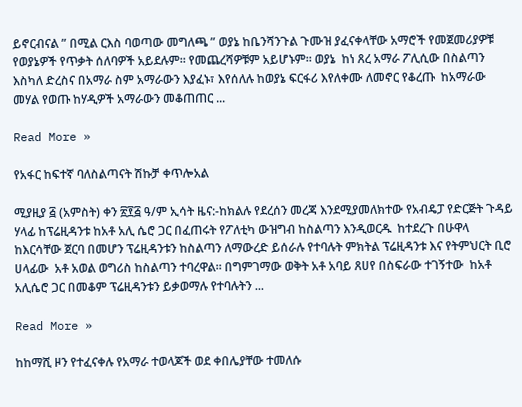ይኖርብናል ” በሚል ርእስ ባወጣው መግለጫ ” ወያኔ ከቤንሻንጉል ጉሙዝ ያፈናቀላቸው አማሮች የመጀመሪያዎቹ የወያኔዎች የጥቃት ሰለባዎች አይደሉም። የመጨረሻዎቹም አይሆኑም። ወያኔ  ከነ ጸረ አማራ ፖሊሲው በስልጣን እስካለ ድረስና በአማራ ስም አማራውን እያፈኑ፣ እየሰለሉ ከወያኔ ፍርፋሪ እየለቀሙ ለመኖር የቆረጡ  ከአማራው መሃል የወጡ ከሃዲዎች አማራውን መቆጠጠር ...

Read More »

የአፋር ከፍተኛ ባለስልጣናት ሽኩቻ ቀጥሎአል

ሚያዚያ ፭ (አምስት) ቀን ፳፻፭ ዓ/ም ኢሳት ዜና:-ከክልሉ የደረሰን መረጃ እንደሚያመለክተው የአብዴፓ የድርጅት ጉዳይ ሃላፊ ከፕሬዚዳንቱ ከአቶ አሊ ሴሮ ጋር በፈጠሩት የፖለቲካ ውዝግብ ከስልጣን እንዲወርዱ  ከተደረጉ በሁዋላ ከእርሳቸው ጀርባ በመሆን ፕሬዚዳንቱን ከስልጣን ለማውረድ ይሰራሉ የተባሉት ምክትል ፕሬዚዳንቱ እና የትምህርት ቢሮ ሀላፊው  አቶ አወል ወግሪስ ከስልጣን ተባረዋል። በግምገማው ወቅት አቶ አባይ ጸሀየ በስፍራው ተገኝተው  ከአቶ አሊሴሮ ጋር በመቆም ፕሬዚዳንቱን ይቃወማሉ የተባሉትን ...

Read More »

ከከማሺ ዞን የተፈናቀሉ የአማራ ተወላጆች ወደ ቀበሌያቸው ተመለሱ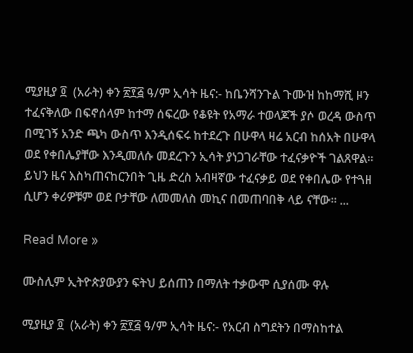ሚያዚያ ፬  (አራት) ቀን ፳፻፭ ዓ/ም ኢሳት ዜና:- ከቤንሻንጉል ጉሙዝ ከከማሺ ዞን ተፈናቅለው በፍኖሰላም ከተማ ሰፍረው የቆዩት የአማራ ተወላጆች ያሶ ወረዳ ውስጥ በሚገኝ አንድ ጫካ ውስጥ እንዲሰፍሩ ከተደረጉ በሁዋላ ዛሬ አርብ ከሰአት በሁዋላ ወደ የቀበሌያቸው እንዲመለሱ መደረጉን ኢሳት ያነጋገራቸው ተፈናቃዮች ገልጸዋል። ይህን ዜና እስካጠናከርንበት ጊዜ ድረስ አብዛኛው ተፈናቃይ ወደ የቀበሌው የተጓዘ ሲሆን ቀሪዎቹም ወደ ቦታቸው ለመመለስ መኪና በመጠባበቅ ላይ ናቸው። ...

Read More »

ሙስሊም ኢትዮጵያውያን ፍትህ ይሰጠን በማለት ተቃውሞ ሲያሰሙ ዋሉ

ሚያዚያ ፬  (አራት) ቀን ፳፻፭ ዓ/ም ኢሳት ዜና:- የአርብ ስግደትን በማስከተል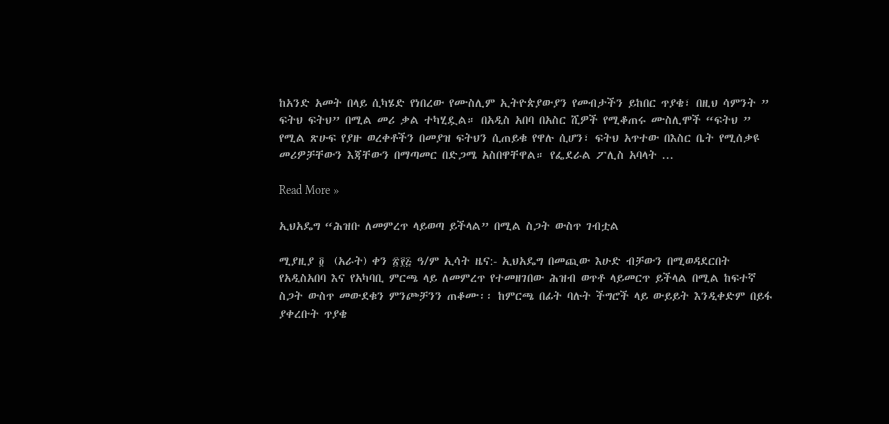ከአንድ አመት በላይ ሲካሄድ የነበረው የሙስሊም ኢትዮጵያውያን የመብታችን ይከበር ጥያቄ፣ በዚህ ሳምንት ” ፍትህ ፍትህ” በሚል መሪ ቃል ተካሂዷል። በአዲስ አበባ በአስር ሺዎች የሚቆጠሩ ሙስሊሞች “ፍትህ ” የሚል ጽሁፍ የያዙ ወረቀቶችን በመያዝ ፍትህን ሲጠይቁ የዋሉ ሲሆን፣ ፍትህ አጥተው በእስር ቤት የሚሰቃዩ  መሪዎቻቸውን እጃቸውን በማጣመር በድጋሜ አስበዋቸዋል። የፌደራል ፖሊስ አባላት ...

Read More »

ኢህአዴግ “ሕዝቡ ለመምረጥ ላይወጣ ይችላል” በሚል ስጋት ውስጥ ገብቷል

ሚያዚያ ፬  (አራት) ቀን ፳፻፭ ዓ/ም ኢሳት ዜና:- ኢህአዴግ በመጪው እሁድ ብቻውን በሚወዳደርበት የአዲስአበባ እና የአካባቢ ምርጫ ላይ ለመምረጥ የተመዘገበው ሕዝብ ወጥቶ ላይመርጥ ይችላል በሚል ከፍተኛ ስጋት ውስጥ መውደቁን ምንጮቻንን ጠቆሙ፡፡ ከምርጫ በፊት ባሉት ችግሮች ላይ ውይይት እንዲቀድም በይፋ ያቀረቡት ጥያቄ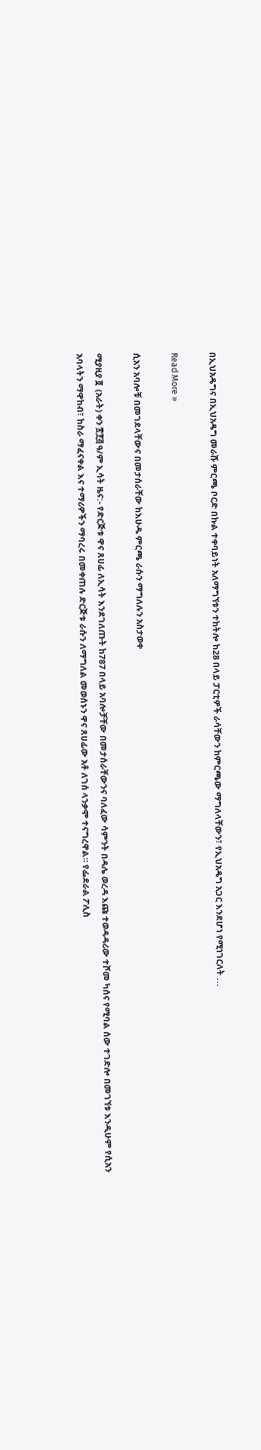በኢህአዴግና በኢህአዴግ መራሹ ምርጫ ቦርድ በኩል ተቀባይነት አለማግኘቱን ተከትሎ ከ28 በላይ ፓርቲዎች ራሳቸውን ከምርጫው ማግለላቸውን፣ የኢህአዴግ አጋር እንደሆነ የሚነገርለት ...

Read More »

ሲአን አባሎቹ በመገደላቸውና በመታሰራቸው ከእሁዱ ምርጫ ራሱን ማግለሉን አስታወቀ

ሚያዚያ ፬  (አራት) ቀን ፳፻፭ ዓ/ም ኢሳት ዜና:- የድርጅቱ ዋና ጸሀፊ ለኢሳት እንደገለጡት ከ787 በላይ አባሎቻቸው በመታሰራቸውንና ባለፈው ሳምንት በዳሌ ወረዳ እጩ ተወዳዳሪው ተሾመ ካሰና የሚባል ሰው ተገድሎ በመገኘቱ እንዲሁም የሲአን አባላትን ማዋከብ፣ ከስራ ማፈናቀል እና ተማሪዎችን ማባረሩ በመቀጠሉ ድርጅቱ ራሱን ለማግለል መወሰኑን ዋና ጸሀፊው አቶ ለገሰ ላንቃሞ ተናግረዋል። የፌደራል ፖሊስ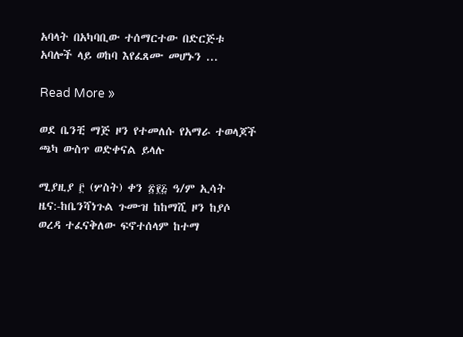አባላት በአካባቢው ተሰማርተው በድርጅቱ አባሎች ላይ ወከባ እየፈጸሙ መሆኑን ...

Read More »

ወደ ቤንቺ ማጅ ዞን የተመለሱ የአማራ ተወላጆች ጫካ ውስጥ ወድቀናል ይላሉ

ሚያዚያ ፫ (ሦስት) ቀን ፳፻፭ ዓ/ም ኢሳት ዜና:-ከቤንሻነጉል ጉሙዝ ከከማሺ ዞን ከያሶ ወረዳ ተፈናቅለው ፍኖተሰላም ከተማ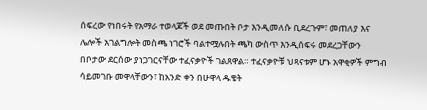ሰፍረው የነበሩት የአማራ ተወላጆች ወደ መጡበት ቦታ እንዲመለሱ ቢደረጉም፣ መጠለያ እና ሌሎች አገልግሎት መስጫ ነገሮች ባልተሟሉበት ጫካ ውስጥ እንዲሰፍሩ መደረጋቸውን በቦታው ደርሰው ያነጋገርናቸው ተፈናቃዮች ገልጸዋል። ተፈናቃዮቹ ህጻናቱም ሆኑ አዋቂዎች ምግብ ሳይመገቡ መዋላቸውን፣ ከአንድ ቀን በሁዋላ ዱቄት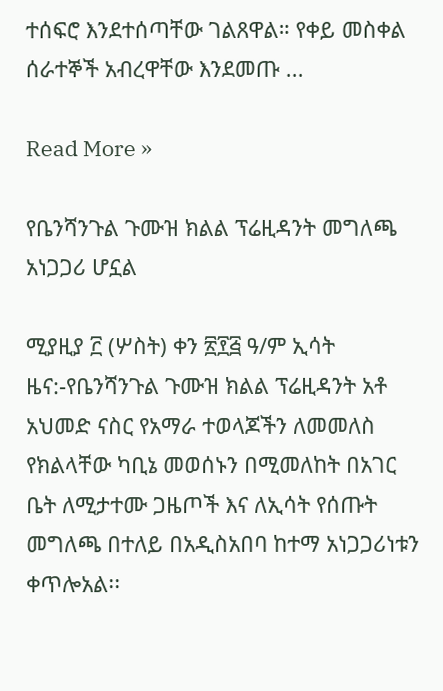ተሰፍሮ እንደተሰጣቸው ገልጸዋል። የቀይ መስቀል ሰራተኞች አብረዋቸው እንደመጡ ...

Read More »

የቤንሻንጉል ጉሙዝ ክልል ፕሬዚዳንት መግለጫ አነጋጋሪ ሆኗል

ሚያዚያ ፫ (ሦስት) ቀን ፳፻፭ ዓ/ም ኢሳት ዜና:-የቤንሻንጉል ጉሙዝ ክልል ፕሬዚዳንት አቶ አህመድ ናስር የአማራ ተወላጆችን ለመመለስ የክልላቸው ካቢኔ መወሰኑን በሚመለከት በአገር ቤት ለሚታተሙ ጋዜጦች እና ለኢሳት የሰጡት መግለጫ በተለይ በአዲስአበባ ከተማ አነጋጋሪነቱን ቀጥሎአል፡፡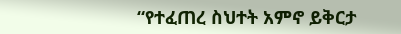“የተፈጠረ ስህተት አምኖ ይቅርታ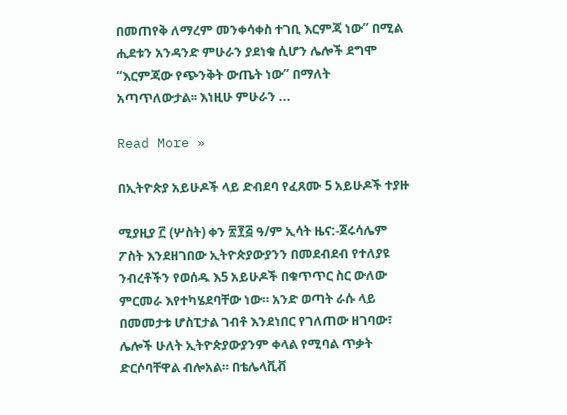በመጠየቅ ለማረም መንቀሳቀስ ተገቢ እርምጃ ነው” በሚል ሒደቱን አንዳንድ ምሁራን ያደነቁ ሲሆን ሌሎች ደግሞ “እርምጃው የጭንቅት ውጤት ነው” በማለት አጣጥለውታል፡፡ እነዚሁ ምሁራን ...

Read More »

በኢትዮጵያ አይሁዶች ላይ ድብደባ የፈጸሙ 5 አይሁዶች ተያዙ

ሚያዚያ ፫ (ሦስት) ቀን ፳፻፭ ዓ/ም ኢሳት ዜና:-ጀሩሳሌም ፖስት እንደዘገበው ኢትዮጵያውያንን በመደብደብ የተለያዩ ንብረቶችን የወሰዱ እ5 አይሁዶች በቁጥጥር ስር ውለው ምርመራ እየተካሄደባቸው ነው። አንድ ወጣት ራሱ ላይ በመመታቱ ሆስፒታል ገብቶ እንደነበር የገለጠው ዘገባው፣ ሌሎች ሁለት ኢትዮጵያውያንም ቀላል የሚባል ጥቃት ድርሶባቸዋል ብሎአል። በቴሌላቪቭ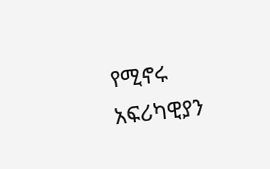የሚኖሩ አፍሪካዊያን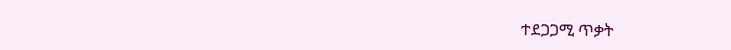ተደጋጋሚ ጥቃት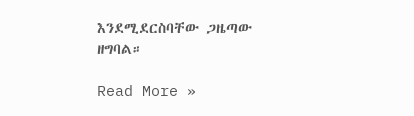እንደሚደርስባቸው ጋዜጣው ዘግባል።

Read More »